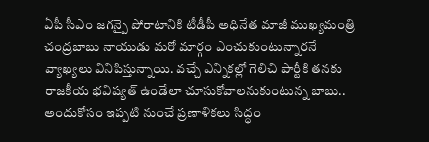ఏపీ సీఎం జగన్పై పోరాటానికి టీడీపీ అధినేత మాజీ ముఖ్యమంత్రి చంద్రబాబు నాయుడు మరో మార్గం ఎంచుకుంటున్నారనే వ్యాఖ్యలు వినిపిస్తున్నాయి. వచ్చే ఎన్నికల్లో గెలిచి పార్టీకి తనకు రాజకీయ భవిష్యత్ ఉండేలా చూసుకోవాలనుకుంటున్న బాబు.. అందుకోసం ఇప్పటి నుంచే ప్రణాళికలు సిద్ధం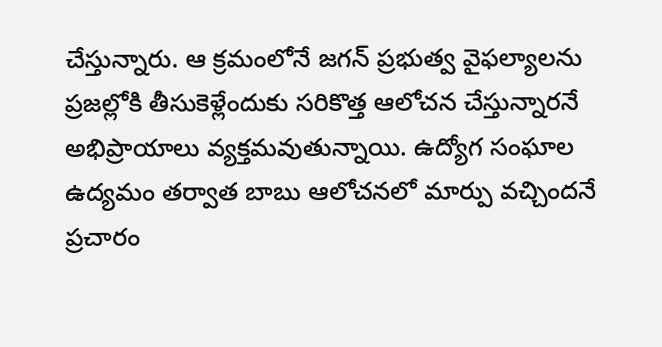చేస్తున్నారు. ఆ క్రమంలోనే జగన్ ప్రభుత్వ వైఫల్యాలను ప్రజల్లోకి తీసుకెళ్లేందుకు సరికొత్త ఆలోచన చేస్తున్నారనే అభిప్రాయాలు వ్యక్తమవుతున్నాయి. ఉద్యోగ సంఘాల ఉద్యమం తర్వాత బాబు ఆలోచనలో మార్పు వచ్చిందనే ప్రచారం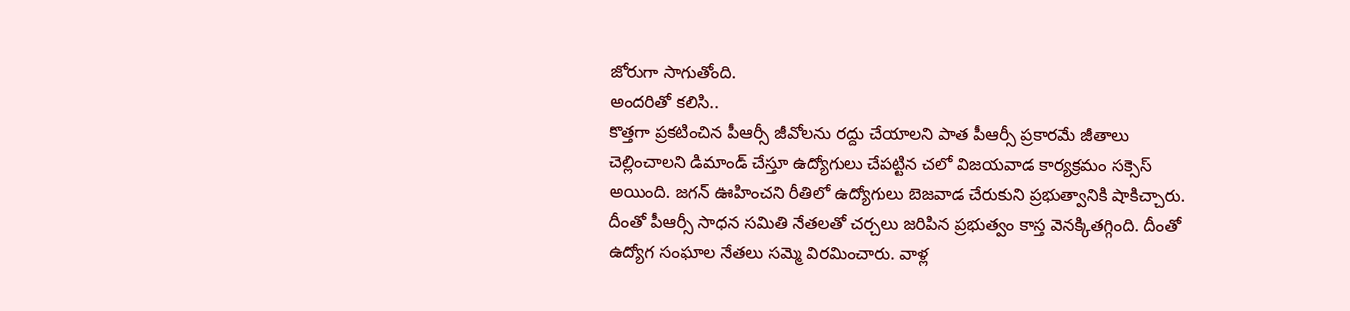జోరుగా సాగుతోంది.
అందరితో కలిసి..
కొత్తగా ప్రకటించిన పీఆర్సీ జీవోలను రద్దు చేయాలని పాత పీఆర్సీ ప్రకారమే జీతాలు చెల్లించాలని డిమాండ్ చేస్తూ ఉద్యోగులు చేపట్టిన చలో విజయవాడ కార్యక్రమం సక్సెస్ అయింది. జగన్ ఊహించని రీతిలో ఉద్యోగులు బెజవాడ చేరుకుని ప్రభుత్వానికి షాకిచ్చారు. దీంతో పీఆర్సీ సాధన సమితి నేతలతో చర్చలు జరిపిన ప్రభుత్వం కాస్త వెనక్కితగ్గింది. దీంతో ఉద్యోగ సంఘాల నేతలు సమ్మె విరమించారు. వాళ్ల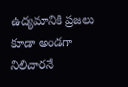ఉద్యమానికి ప్రజలు కూడా అండగా నిలిచారనే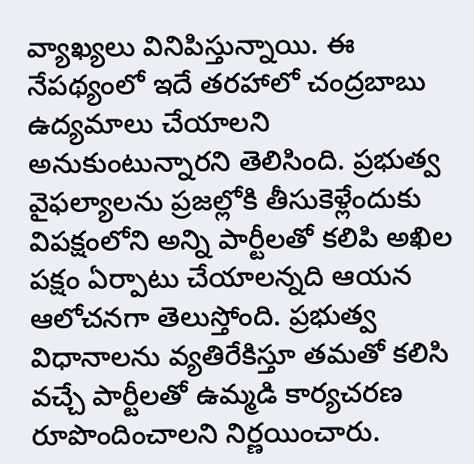వ్యాఖ్యలు వినిపిస్తున్నాయి. ఈ నేపథ్యంలో ఇదే తరహాలో చంద్రబాబు ఉద్యమాలు చేయాలని అనుకుంటున్నారని తెలిసింది. ప్రభుత్వ వైఫల్యాలను ప్రజల్లోకి తీసుకెళ్లేందుకు విపక్షంలోని అన్ని పార్టీలతో కలిపి అఖిల పక్షం ఏర్పాటు చేయాలన్నది ఆయన ఆలోచనగా తెలుస్తోంది. ప్రభుత్వ విధానాలను వ్యతిరేకిస్తూ తమతో కలిసి వచ్చే పార్టీలతో ఉమ్మడి కార్యచరణ రూపొందించాలని నిర్ణయించారు.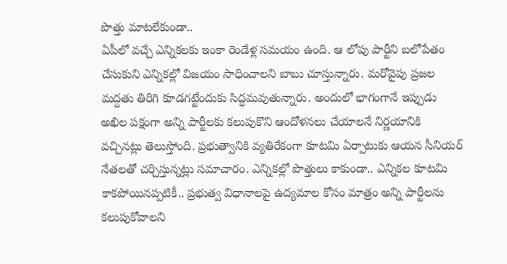పొత్తు మాటలేకుండా..
ఏపీలో వచ్చే ఎన్నికలకు ఇంకా రెండేళ్ల సమయం ఉంది. ఆ లోపు పార్టీని బలోపేతం చేసుకుని ఎన్నికల్లో విజయం సాధించాలని బాబు చూస్తున్నారు. మరోవైపు ప్రజల మద్దతు తిరిగి కూడగట్టేందుకు సిద్ధమవుతున్నారు. అందులో భాగంగానే ఇప్పుడు అఖిల పక్షంగా అన్ని పార్టీలకు కలుపుకొని ఆందోళనలు చేయాలనే నిర్ణయానికి వచ్చినట్లు తెలుస్తోంది. ప్రభుత్వానికి వ్యతిరేకంగా కూటమి ఏర్పాటుకు ఆయన సీనియర్ నేతలతో చర్చిస్తున్నట్లు సమాచారం. ఎన్నికల్లో పొత్తులు కాకుండా.. ఎన్నికల కూటమి కాకపోయినప్పటికీ.. ప్రభుత్వ విధానాలపై ఉద్యమాల కోసం మాత్రం అన్ని పార్టీలను కలుపుకోవాలని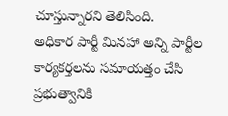చూస్తున్నారని తెలిసింది.
అధికార పార్టీ మినహా అన్ని పార్టీల కార్యకర్తలను సమాయత్తం చేసి ప్రభుత్వానికి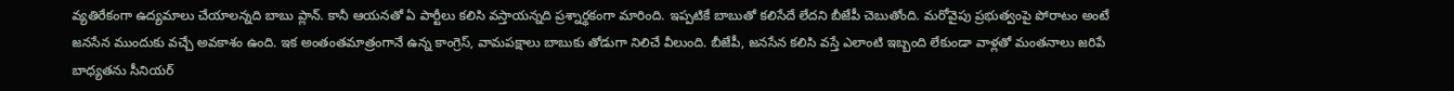వ్యతిరేకంగా ఉద్యమాలు చేయాలన్నది బాబు ప్లాన్. కానీ ఆయనతో ఏ పార్టీలు కలిసి వస్తాయన్నది ప్రశ్నార్థకంగా మారింది. ఇప్పటికే బాబుతో కలిసేదే లేదని బీజేపీ చెబుతోంది. మరోవైపు ప్రభుత్వంపై పోరాటం అంటే జనసేన ముందుకు వచ్చే అవకాశం ఉంది. ఇక అంతంతమాత్రంగానే ఉన్న కాంగ్రెస్, వామపక్షాలు బాబుకు తోడుగా నిలిచే వీలుంది. బీజేపీ, జనసేన కలిసి వస్తే ఎలాంటి ఇబ్బంది లేకుండా వాళ్లతో మంతనాలు జరిపే బాధ్యతను సీనియర్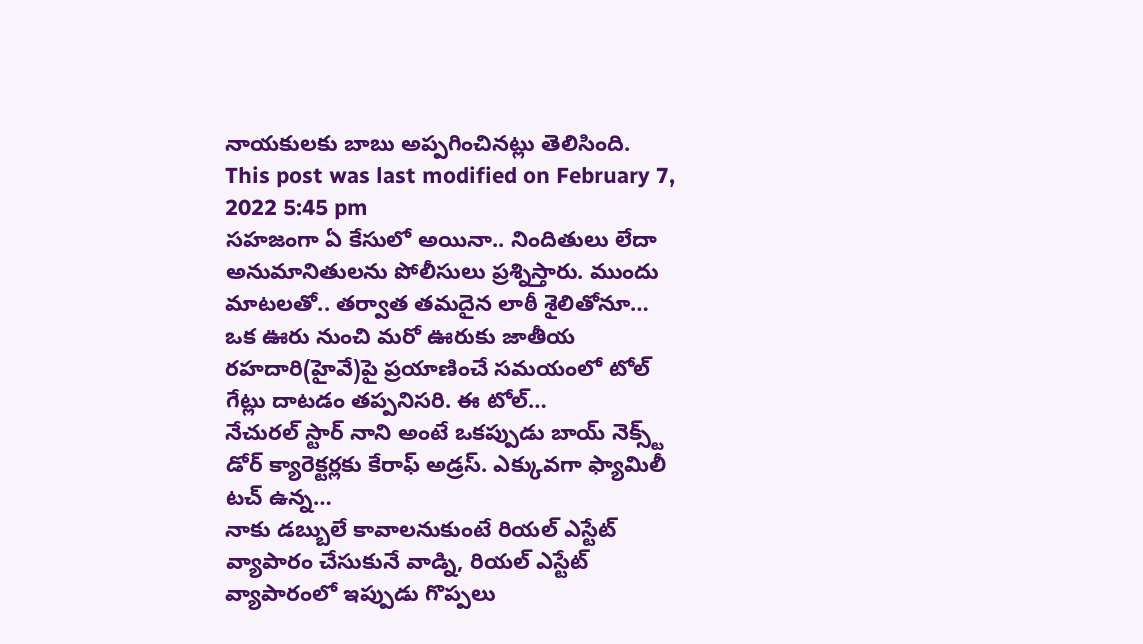నాయకులకు బాబు అప్పగించినట్లు తెలిసింది.
This post was last modified on February 7, 2022 5:45 pm
సహజంగా ఏ కేసులో అయినా.. నిందితులు లేదా అనుమానితులను పోలీసులు ప్రశ్నిస్తారు. ముందు మాటలతో.. తర్వాత తమదైన లాఠీ శైలితోనూ…
ఒక ఊరు నుంచి మరో ఊరుకు జాతీయ రహదారి(హైవే)పై ప్రయాణించే సమయంలో టోల్ గేట్లు దాటడం తప్పనిసరి. ఈ టోల్…
నేచురల్ స్టార్ నాని అంటే ఒకప్పుడు బాయ్ నెక్స్ట్ డోర్ క్యారెక్టర్లకు కేరాఫ్ అడ్రస్. ఎక్కువగా ఫ్యామిలీ టచ్ ఉన్న…
నాకు డబ్బులే కావాలనుకుంటే రియల్ ఎస్టేట్ వ్యాపారం చేసుకునే వాడ్ని, రియల్ ఎస్టేట్ వ్యాపారంలో ఇప్పుడు గొప్పలు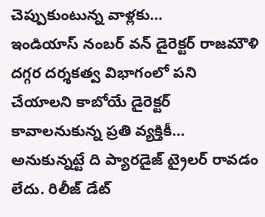చెప్పుకుంటున్న వాళ్లకు…
ఇండియాస్ నంబర్ వన్ డైరెక్టర్ రాజమౌళి దగ్గర దర్శకత్వ విభాగంలో పని చేయాలని కాబోయే డైరెక్టర్ కావాలనుకున్న ప్రతి వ్యక్తికీ…
అనుకున్నట్టే ది ప్యారడైజ్ ట్రైలర్ రావడం లేదు. రిలీజ్ డేట్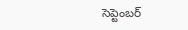సెప్టెంబర్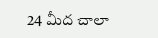24 మీద చాలా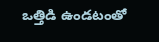ఒత్తిడి ఉండటంతో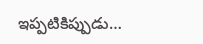ఇప్పటికిప్పుడు…